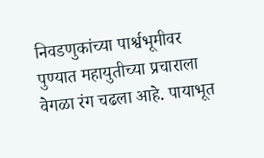निवडणुकांच्या पार्श्वभूमीवर पुण्यात महायुतीच्या प्रचाराला वेगळा रंग चढला आहे. पायाभूत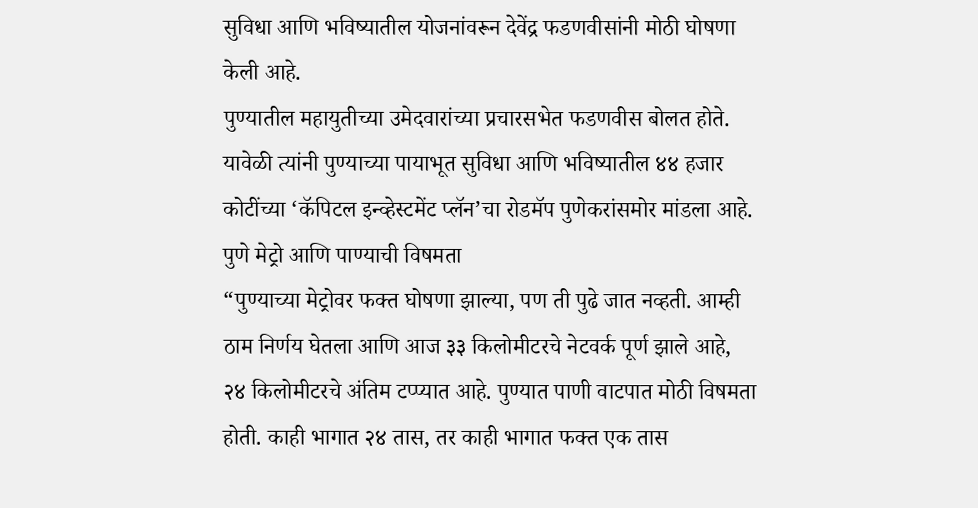सुविधा आणि भविष्यातील योजनांवरून देवेंद्र फडणवीसांनी मोठी घोषणा केली आहे.
पुण्यातील महायुतीच्या उमेदवारांच्या प्रचारसभेत फडणवीस बोलत होते. यावेळी त्यांनी पुण्याच्या पायाभूत सुविधा आणि भविष्यातील ४४ हजार कोटींच्या ‘कॅपिटल इन्व्हेस्टमेंट प्लॅन’चा रोडमॅप पुणेकरांसमोर मांडला आहे.
पुणे मेट्रो आणि पाण्याची विषमता
“पुण्याच्या मेट्रोवर फक्त घोषणा झाल्या, पण ती पुढे जात नव्हती. आम्ही ठाम निर्णय घेतला आणि आज ३३ किलोमीटरचे नेटवर्क पूर्ण झाले आहे, २४ किलोमीटरचे अंतिम टप्प्यात आहे. पुण्यात पाणी वाटपात मोठी विषमता होती. काही भागात २४ तास, तर काही भागात फक्त एक तास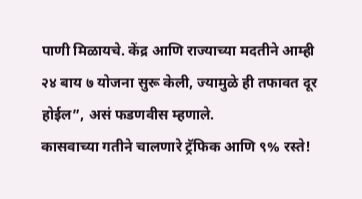पाणी मिळायचे. केंद्र आणि राज्याच्या मदतीने आम्ही २४ बाय ७ योजना सुरू केली, ज्यामुळे ही तफावत दूर होईल”, असं फडणवीस म्हणाले.
कासवाच्या गतीने चालणारे ट्रॅफिक आणि ९% रस्ते!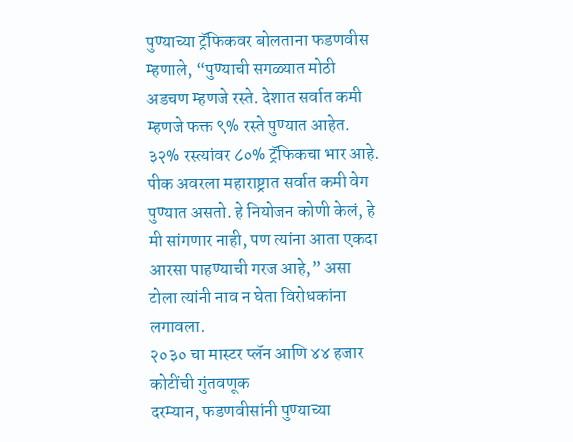पुण्याच्या ट्रॅफिकवर बोलताना फडणवीस म्हणाले, “पुण्याची सगळ्यात मोठी अडचण म्हणजे रस्ते. देशात सर्वात कमी म्हणजे फक्त ९% रस्ते पुण्यात आहेत. ३२% रस्त्यांवर ८०% ट्रॅफिकचा भार आहे. पीक अवरला महाराष्ट्रात सर्वात कमी वेग पुण्यात असतो. हे नियोजन कोणी केलं, हे मी सांगणार नाही, पण त्यांना आता एकदा आरसा पाहण्याची गरज आहे,” असा टोला त्यांनी नाव न घेता विरोधकांना लगावला.
२०३० चा मास्टर प्लॅन आणि ४४ हजार कोटींची गुंतवणूक
दरम्यान, फडणवीसांनी पुण्याच्या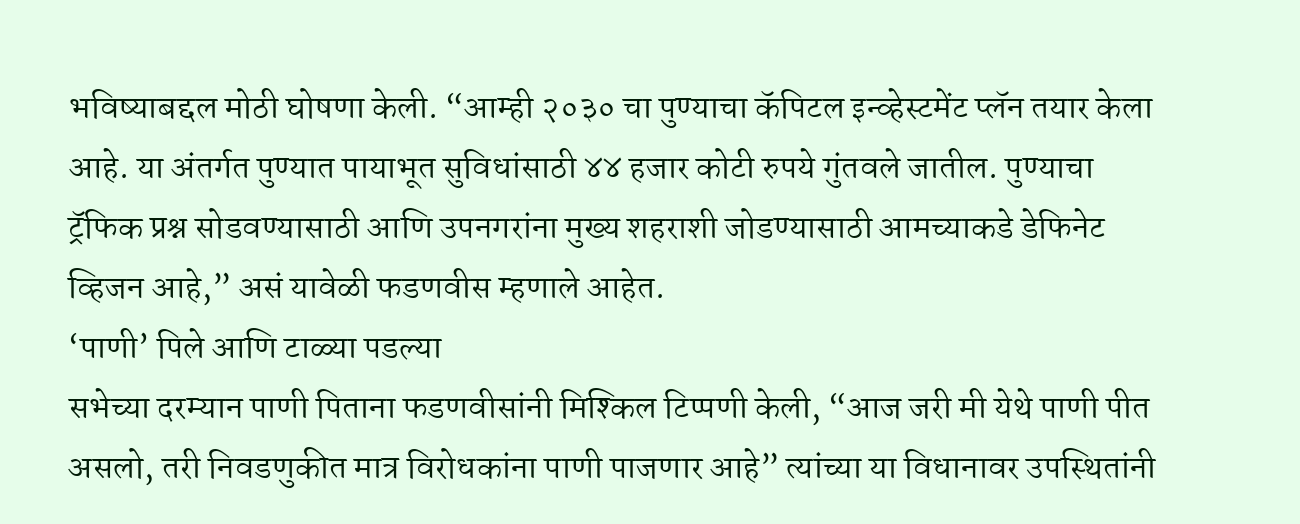भविष्याबद्दल मोठी घोषणा केली. “आम्ही २०३० चा पुण्याचा कॅपिटल इन्व्हेस्टमेंट प्लॅन तयार केला आहे. या अंतर्गत पुण्यात पायाभूत सुविधांसाठी ४४ हजार कोटी रुपये गुंतवले जातील. पुण्याचा ट्रॅफिक प्रश्न सोडवण्यासाठी आणि उपनगरांना मुख्य शहराशी जोडण्यासाठी आमच्याकडे डेफिनेट व्हिजन आहे,” असं यावेळी फडणवीस म्हणाले आहेत.
‘पाणी’ पिले आणि टाळ्या पडल्या
सभेच्या दरम्यान पाणी पिताना फडणवीसांनी मिश्किल टिप्पणी केली, “आज जरी मी येथे पाणी पीत असलो, तरी निवडणुकीत मात्र विरोधकांना पाणी पाजणार आहे” त्यांच्या या विधानावर उपस्थितांनी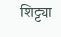शिट्ट्या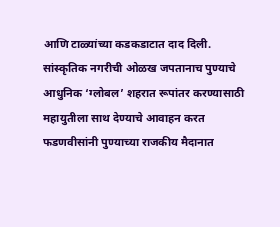आणि टाळ्यांच्या कडकडाटात दाद दिली.
सांस्कृतिक नगरीची ओळख जपतानाच पुण्याचे आधुनिक ‘ग्लोबल’ शहरात रूपांतर करण्यासाठी महायुतीला साथ देण्याचे आवाहन करत फडणवीसांनी पुण्याच्या राजकीय मैदानात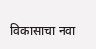विकासाचा नवा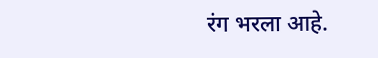रंग भरला आहे.